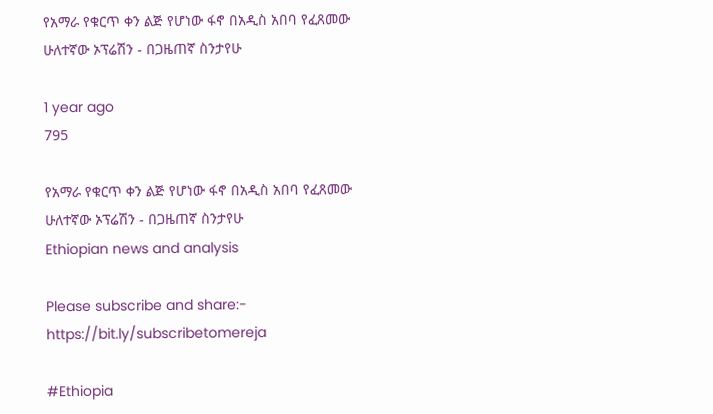የአማራ የቁርጥ ቀን ልጅ የሆነው ፋኖ በአዲስ አበባ የፈጸመው ሁለተኛው ኦፕሬሽን - በጋዜጠኛ ስንታየሁ

1 year ago
795

የአማራ የቁርጥ ቀን ልጅ የሆነው ፋኖ በአዲስ አበባ የፈጸመው ሁለተኛው ኦፕሬሽን - በጋዜጠኛ ስንታየሁ
Ethiopian news and analysis

Please subscribe and share:- https://bit.ly/subscribetomereja

#Ethiopia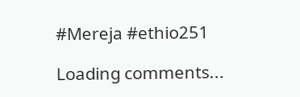#Mereja #ethio251

Loading comments...